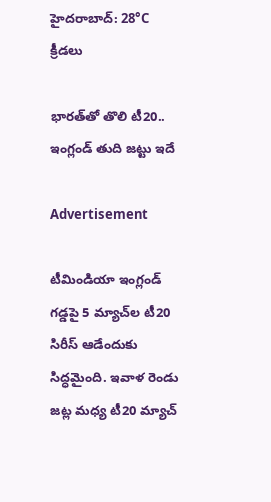హైదరాబాద్: 28°C
క్రీడలు

భార‌త్‌తో తొలి టీ20.. ఇంగ్లండ్ తుది జ‌ట్టు ఇదే

Advertisement

టీమిండియా ఇంగ్లండ్ గడ్డపై 5 మ్యాచ్‌ల టీ20 సిరీస్ ఆడేందుకు సిద్ధమైంది. ఇవాళ రెండు జట్ల మధ్య టీ20 మ్యాచ్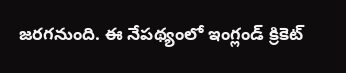జరగనుంది. ఈ నేపథ్యంలో ఇంగ్లండ్ క్రికెట్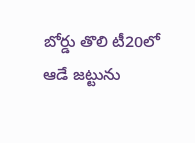బోర్డు తొలి టీ20లో ఆడే జట్టును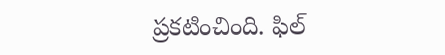ప్రకటించింది. ఫిల్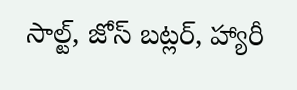సాల్ట్, జోస్ బట్లర్, హ్యారీ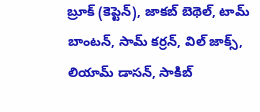బ్రూక్ (కెప్టెన్), జాకబ్ బెథెల్, టామ్ బాంటన్, సామ్ కర్రన్, విల్ జాక్స్, లియామ్ డాసన్, సాకిబ్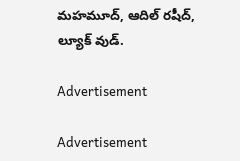మహమూద్, ఆదిల్ రషీద్, ల్యూక్ వుడ్.

Advertisement

Advertisement